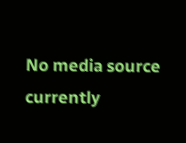No media source currently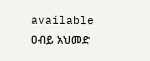available
ዐብይ አህመድ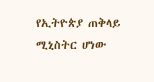የኢትዮጵያ ጠቅላይ ሚኒስትር ሆነው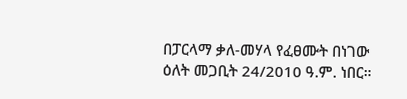በፓርላማ ቃለ-መሃላ የፈፀሙት በነገው ዕለት መጋቢት 24/2010 ዓ.ም. ነበር።